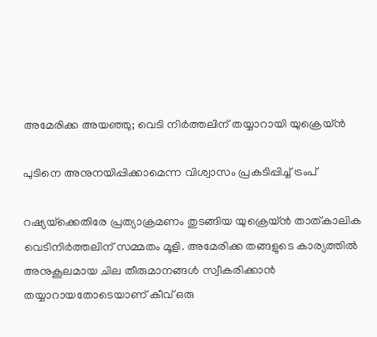അമേരിക്ക അയഞ്ഞു; വെടി നിര്‍ത്തലിന് തയ്യാറായി യുക്രെയ്ന്‍

പുടിനെ അനുനയിപ്പിക്കാമെന്ന വിശ്വാസം പ്രകടിപ്പിച്ച് ട്രംപ്

റഷ്യയ്‌ക്കെതിരേ പ്രത്യാക്രമണം തുടങ്ങിയ യുക്രെയ്ന്‍ താത്കാലിക വെടിനിര്‍ത്തലിന് സമ്മതം മൂളി. അമേരിക്ക തങ്ങളുടെ കാര്യത്തില്‍ അനുകൂലമായ ചില തീരുമാനങ്ങള്‍ സ്വീകരിക്കാന്‍ തയ്യാറായതോടെയാണ് കീവ് ഒരു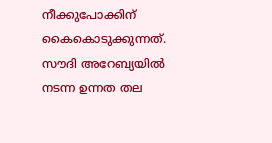നീക്കുപോക്കിന് കൈകൊടുക്കുന്നത്. സൗദി അറേബ്യയില്‍ നടന്ന ഉന്നത തല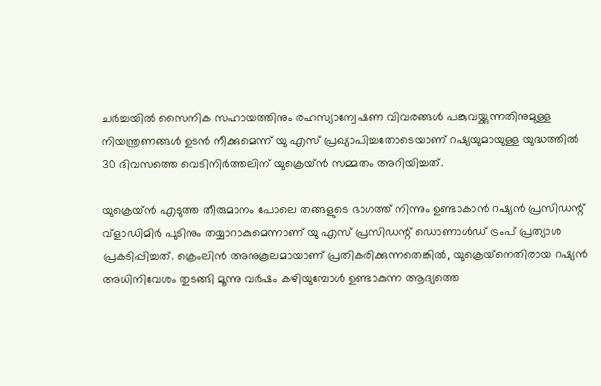ചര്‍ച്ചയില്‍ സൈനിക സഹായത്തിനും രഹസ്യാന്വേഷണ വിവരങ്ങള്‍ പങ്കുവയ്ക്കുന്നതിനുമുള്ള നിയന്ത്രണങ്ങള്‍ ഉടന്‍ നീക്കുമെന്ന് യു എസ് പ്രഖ്യാപിച്ചതോടെയാണ് റഷ്യയുമായുള്ള യുദ്ധത്തില്‍ 30 ദിവസത്തെ വെടിനിര്‍ത്തലിന് യുക്രെയ്ന്‍ സമ്മതം അറിയിച്ചത്.

യുക്രെയ്ന്‍ എടുത്ത തീരുമാനം പോലെ തങ്ങളുടെ ഭാഗത്ത് നിന്നും ഉണ്ടാകാന്‍ റഷ്യന്‍ പ്രസിഡന്റ് വ്‌ളാഡിമിര്‍ പുടിനും തയ്യാറാകുമെന്നാണ് യു എസ് പ്രസിഡന്റ് ഡൊണാള്‍ഡ് ട്രംപ് പ്രത്യാശ പ്രകടിപ്പിച്ചത്. ക്രെംലിന്‍ അനുകൂലമായാണ് പ്രതികരിക്കുന്നതെങ്കില്‍, യുക്രെയ്‌നെതിരായ റഷ്യന്‍ അധിനിവേശം തുടങ്ങി മൂന്നു വര്‍ഷം കഴിയുമ്പോള്‍ ഉണ്ടാകുന്ന ആദ്യത്തെ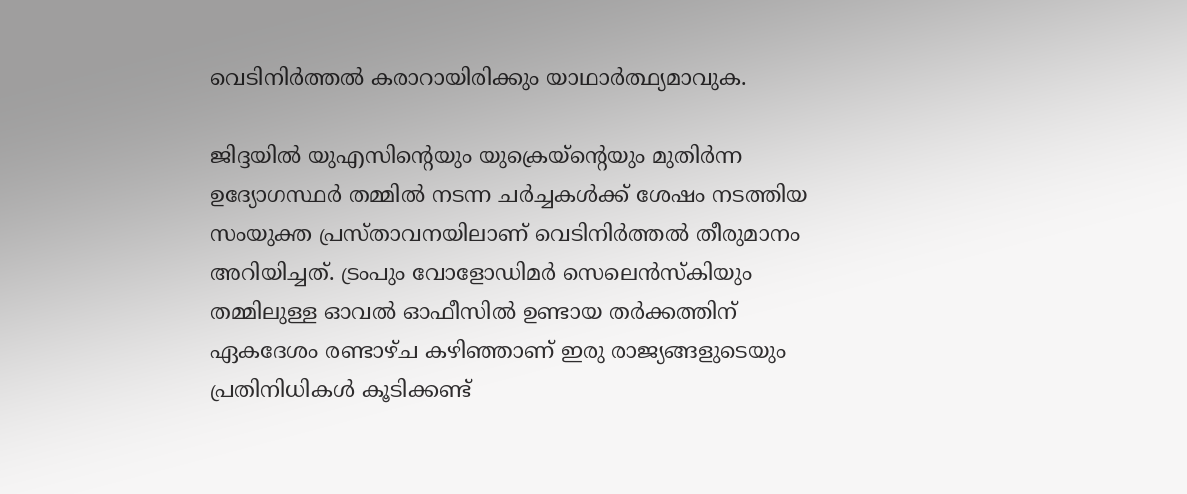വെടിനിര്‍ത്തല്‍ കരാറായിരിക്കും യാഥാര്‍ത്ഥ്യമാവുക.

ജിദ്ദയില്‍ യുഎസിന്റെയും യുക്രെയ്‌ന്റെയും മുതിര്‍ന്ന ഉദ്യോഗസ്ഥര്‍ തമ്മില്‍ നടന്ന ചര്‍ച്ചകള്‍ക്ക് ശേഷം നടത്തിയ സംയുക്ത പ്രസ്താവനയിലാണ് വെടിനിര്‍ത്തല്‍ തീരുമാനം അറിയിച്ചത്. ട്രംപും വോളോഡിമര്‍ സെലെന്‍സ്‌കിയും തമ്മിലുള്ള ഓവല്‍ ഓഫീസില്‍ ഉണ്ടായ തര്‍ക്കത്തിന് ഏകദേശം രണ്ടാഴ്ച കഴിഞ്ഞാണ് ഇരു രാജ്യങ്ങളുടെയും പ്രതിനിധികള്‍ കൂടിക്കണ്ട്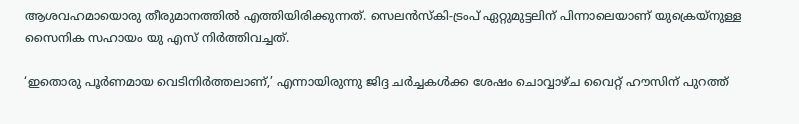ആശവഹമായൊരു തീരുമാനത്തില്‍ എത്തിയിരിക്കുന്നത്. സെലന്‍സ്‌കി-ട്രംപ് ഏറ്റുമുട്ടലിന് പിന്നാലെയാണ് യുക്രെയ്‌നുള്ള സൈനിക സഹായം യു എസ് നിര്‍ത്തിവച്ചത്.

‘ഇതൊരു പൂര്‍ണമായ വെടിനിര്‍ത്തലാണ്,’ എന്നായിരുന്നു ജിദ്ദ ചര്‍ച്ചകള്‍ക്ക ശേഷം ചൊവ്വാഴ്ച വൈറ്റ് ഹൗസിന് പുറത്ത്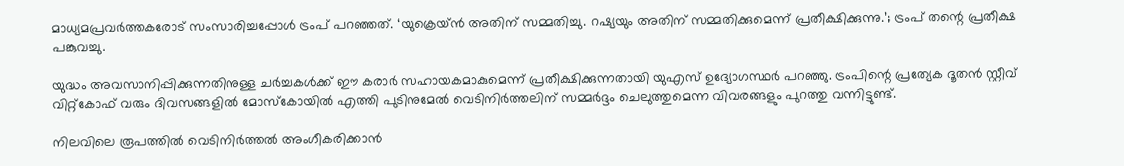മാധ്യമപ്രവര്‍ത്തകരോട് സംസാരിച്ചപ്പോള്‍ ട്രംപ് പറഞ്ഞത്. ‘യുക്രെയ്ന്‍ അതിന് സമ്മതിച്ചു. റഷ്യയും അതിന് സമ്മതിക്കുമെന്ന് പ്രതീക്ഷിക്കുന്നു.’; ട്രംപ് തന്റെ പ്രതീക്ഷ പങ്കുവച്ചു.

യുദ്ധം അവസാനിപ്പിക്കുന്നതിനുള്ള ചര്‍ച്ചകള്‍ക്ക് ഈ കരാര്‍ സഹായകമാകുമെന്ന് പ്രതീക്ഷിക്കുന്നതായി യുഎസ് ഉദ്യോഗസ്ഥര്‍ പറഞ്ഞു. ട്രംപിന്റെ പ്രത്യേക ദൂതന്‍ സ്റ്റീവ് വിറ്റ്‌കോഫ് വരും ദിവസങ്ങളില്‍ മോസ്‌കോയില്‍ എത്തി പുടിനുമേല്‍ വെടിനിര്‍ത്തലിന് സമ്മര്‍ദ്ദം ചെലുത്തുമെന്ന വിവരങ്ങളും പുറത്തു വന്നിട്ടുണ്ട്.

നിലവിലെ രൂപത്തില്‍ വെടിനിര്‍ത്തല്‍ അംഗീകരിക്കാന്‍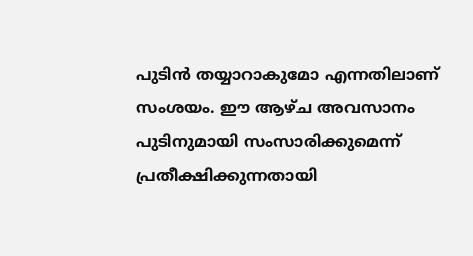പുടിന്‍ തയ്യാറാകുമോ എന്നതിലാണ് സംശയം. ഈ ആഴ്ച അവസാനം പുടിനുമായി സംസാരിക്കുമെന്ന് പ്രതീക്ഷിക്കുന്നതായി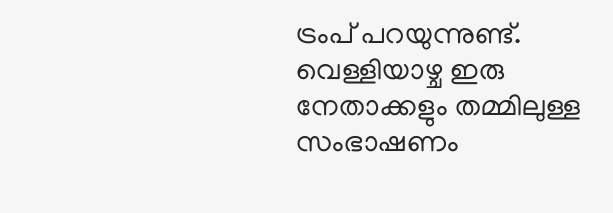ട്രംപ് പറയുന്നുണ്ട്. വെള്ളിയാഴ്ച ഇരു നേതാക്കളും തമ്മിലുള്ള സംഭാഷണം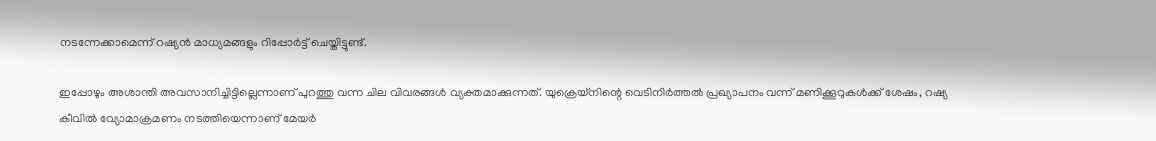നടന്നേക്കാമെന്ന് റഷ്യന്‍ മാധ്യമങ്ങളും റിപ്പോര്‍ട്ട് ചെയ്തിട്ടുണ്ട്.

ഇപ്പോഴും അശാന്തി അവസാനിച്ചിട്ടില്ലെന്നാണ് പുറത്തു വന്ന ചില വിവരങ്ങള്‍ വ്യക്തമാക്കുന്നത്. യുക്രെയ്നിന്റെ വെടിനിര്‍ത്തല്‍ പ്രഖ്യാപനം വന്ന് മണിക്കൂറുകള്‍ക്ക് ശേഷം, റഷ്യ കീവില്‍ വ്യോമാക്രമണം നടത്തിയെന്നാണ് മേയര്‍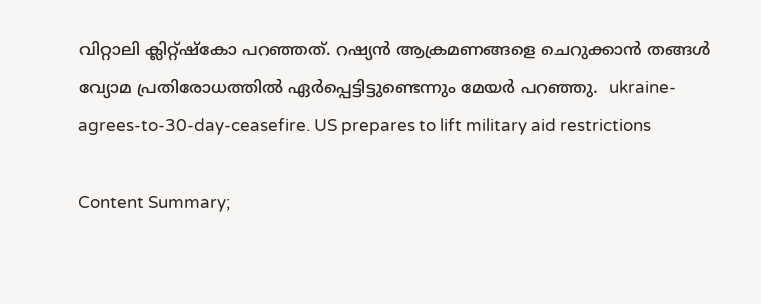വിറ്റാലി ക്ലിറ്റ്ഷ്‌കോ പറഞ്ഞത്. റഷ്യന്‍ ആക്രമണങ്ങളെ ചെറുക്കാന്‍ തങ്ങള്‍ വ്യോമ പ്രതിരോധത്തില്‍ ഏര്‍പ്പെട്ടിട്ടുണ്ടെന്നും മേയര്‍ പറഞ്ഞു.  ukraine-agrees-to-30-day-ceasefire. US prepares to lift military aid restrictions

Content Summary;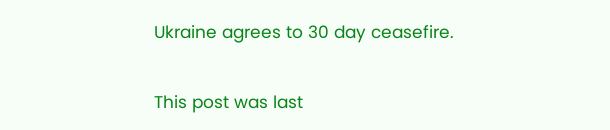Ukraine agrees to 30 day ceasefire.

This post was last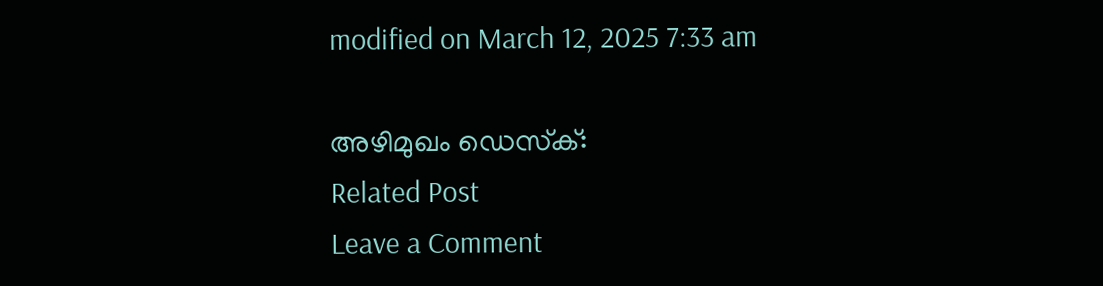modified on March 12, 2025 7:33 am

അഴിമുഖം ഡെസ്‌ക്:
Related Post
Leave a Comment